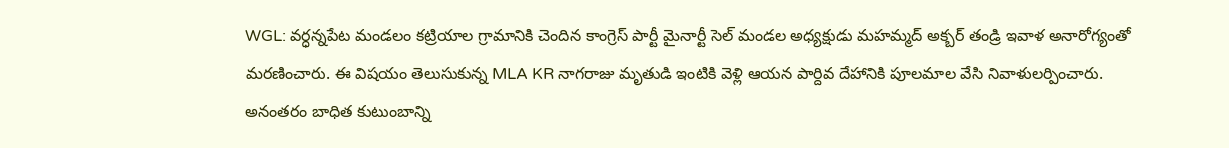WGL: వర్ధన్నపేట మండలం కట్రియాల గ్రామానికి చెందిన కాంగ్రెస్ పార్టీ మైనార్టీ సెల్ మండల అధ్యక్షుడు మహమ్మద్ అక్బర్ తండ్రి ఇవాళ అనారోగ్యంతో మరణించారు. ఈ విషయం తెలుసుకున్న MLA KR నాగరాజు మృతుడి ఇంటికి వెళ్లి ఆయన పార్దివ దేహానికి పూలమాల వేసి నివాళులర్పించారు. అనంతరం బాధిత కుటుంబాన్ని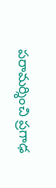పరామర్శించి ప్రగాఢ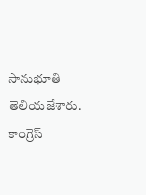సానుభూతి తెలియజేశారు. కాంగ్రెస్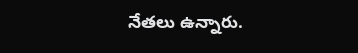నేతలు ఉన్నారు.